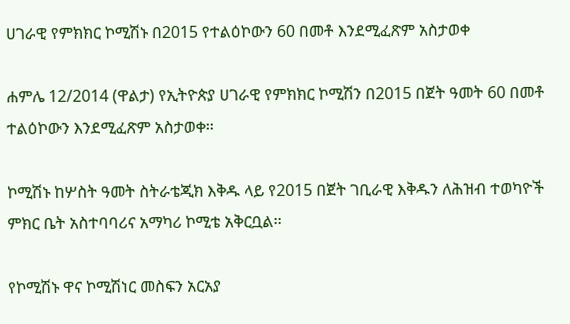ሀገራዊ የምክክር ኮሚሽኑ በ2015 የተልዕኮውን 60 በመቶ እንደሚፈጽም አስታወቀ

ሐምሌ 12/2014 (ዋልታ) የኢትዮጵያ ሀገራዊ የምክክር ኮሚሽን በ2015 በጀት ዓመት 60 በመቶ ተልዕኮውን እንደሚፈጽም አስታወቀ፡፡

ኮሚሽኑ ከሦስት ዓመት ስትራቴጂክ እቅዱ ላይ የ2015 በጀት ገቢራዊ እቅዱን ለሕዝብ ተወካዮች ምክር ቤት አስተባባሪና አማካሪ ኮሚቴ አቅርቧል፡፡

የኮሚሽኑ ዋና ኮሚሽነር መስፍን አርአያ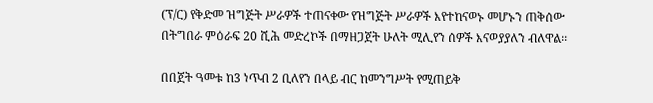(ፕ/ር) የቅድመ ዝግጅት ሥራዎች ተጠናቀው የዝግጅት ሥራዎች እየተከናወኑ መሆኑን ጠቅሰው በትግበራ ምዕራፍ 20 ሺሕ መድረኮች በማዘጋጀት ሁለት ሚሊየን ሰዎች እናወያያለን ብለዋል፡፡

በበጀት ዓመቱ ከ3 ነጥብ 2 ቢለየን በላይ ብር ከመንግሥት የሚጠይቅ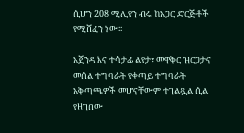ሲሆን 208 ሚሊየን ብሩ ከአጋር ድርጅቶች የሚሸፈን ነው፡፡

አጀንዳ እና ተሳታፊ ልየታ፣ መዋቅር ዝርጋታና መሰል ተግባራት የቀጣይ ተግባራት አቅጣጫዎች መሆናቸውም ተገልጿል ሲል የዘገበው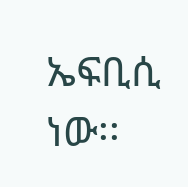ኤፍቢሲ ነው፡፡